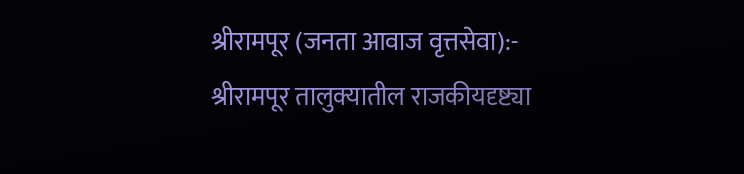श्रीरामपूर (जनता आवाज वृत्तसेवा):- श्रीरामपूर तालुक्यातील राजकीयदृष्ट्या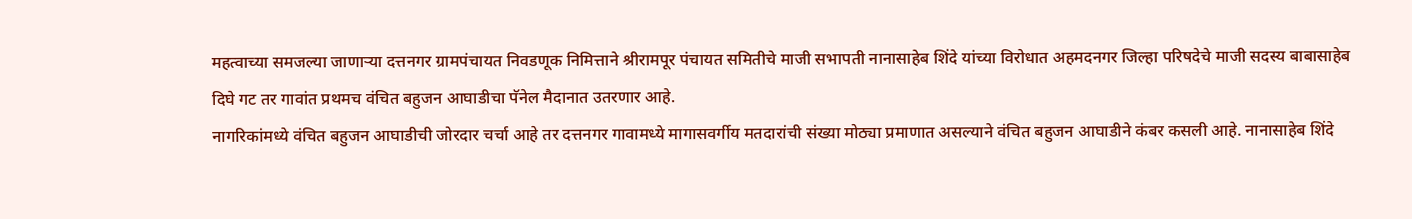महत्वाच्या समजल्या जाणाऱ्या दत्तनगर ग्रामपंचायत निवडणूक निमित्ताने श्रीरामपूर पंचायत समितीचे माजी सभापती नानासाहेब शिंदे यांच्या विरोधात अहमदनगर जिल्हा परिषदेचे माजी सदस्य बाबासाहेब दिघे गट तर गावांत प्रथमच वंचित बहुजन आघाडीचा पॅनेल मैदानात उतरणार आहे.
नागरिकांमध्ये वंचित बहुजन आघाडीची जोरदार चर्चा आहे तर दत्तनगर गावामध्ये मागासवर्गीय मतदारांची संख्या मोठ्या प्रमाणात असल्याने वंचित बहुजन आघाडीने कंबर कसली आहे. नानासाहेब शिंदे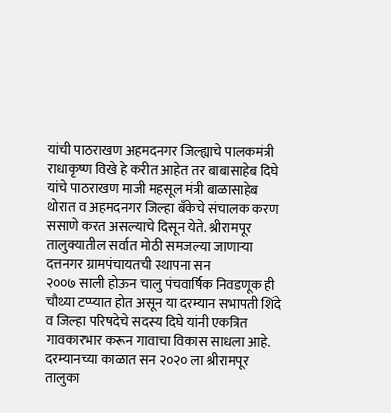यांची पाठराखण अहमदनगर जिल्ह्याचे पालकमंत्री राधाकृष्ण विखे हे करीत आहेत तर बाबासाहेब दिघे यांचे पाठराखण माजी महसूल मंत्री बाळासाहेब थोरात व अहमदनगर जिल्हा बँकेचे संचालक करण ससाणे करत असल्याचे दिसून येते. श्रीरामपूर तालुक्यातील सर्वात मोठी समजल्या जाणाऱ्या दत्तनगर ग्रामपंचायतची स्थापना सन
२००७ साली होऊन चालु पंचवार्षिक निवडणूक ही चौथ्या टप्प्यात होत असून या दरम्यान सभापती शिंदे व जिल्हा परिषदेचे सदस्य दिघे यांनी एकत्रित गावकारभार करून गावाचा विकास साधला आहे.
दरम्यानच्या काळात सन २०२० ला श्रीरामपूर तालुका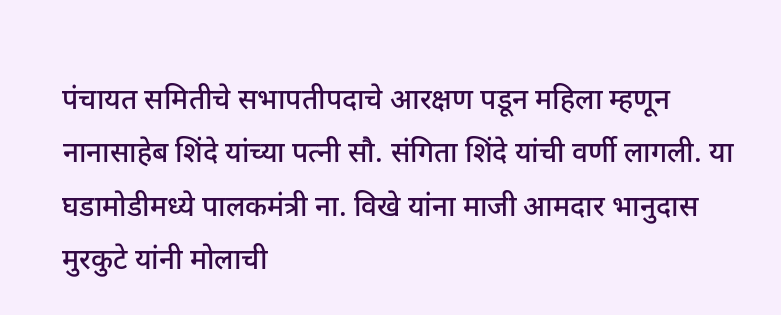पंचायत समितीचे सभापतीपदाचे आरक्षण पडून महिला म्हणून नानासाहेब शिंदे यांच्या पत्नी सौ. संगिता शिंदे यांची वर्णी लागली. या घडामोडीमध्ये पालकमंत्री ना. विखे यांना माजी आमदार भानुदास मुरकुटे यांनी मोलाची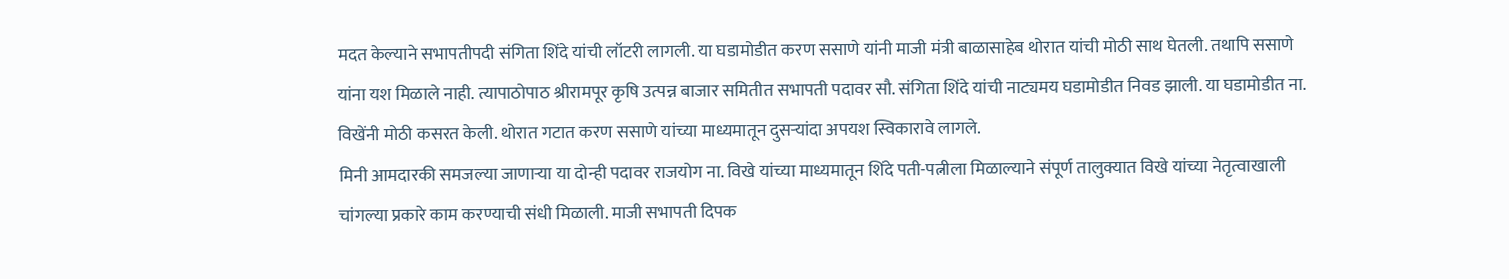मदत केल्याने सभापतीपदी संगिता शिंदे यांची लॉटरी लागली. या घडामोडीत करण ससाणे यांनी माजी मंत्री बाळासाहेब थोरात यांची मोठी साथ घेतली. तथापि ससाणे यांना यश मिळाले नाही. त्यापाठोपाठ श्रीरामपूर कृषि उत्पन्न बाजार समितीत सभापती पदावर सौ. संगिता शिंदे यांची नाट्यमय घडामोडीत निवड झाली. या घडामोडीत ना. विखेंनी मोठी कसरत केली. थोरात गटात करण ससाणे यांच्या माध्यमातून दुसऱ्यांदा अपयश स्विकारावे लागले.
मिनी आमदारकी समजल्या जाणाऱ्या या दोन्ही पदावर राजयोग ना. विखे यांच्या माध्यमातून शिंदे पती-पत्नीला मिळाल्याने संपूर्ण तालुक्यात विखे यांच्या नेतृत्वाखाली चांगल्या प्रकारे काम करण्याची संधी मिळाली. माजी सभापती दिपक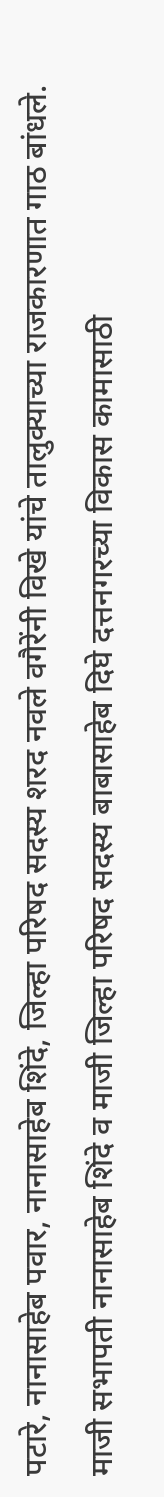पटारे, नानासाहेब पवार, नानासाहेब शिंदे, जिल्हा परिषद सदस्य शरद नवले वगैरेंनी विखे यांचे तालुक्याच्या राजकारणात गाठ बांधले.
माजी सभापती नानासाहेब शिंदे व माजी जिल्हा परिषद सदस्य बाबासाहेब दिघे दत्तनगरच्या विकास कामासाठी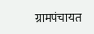ग्रामपंचायत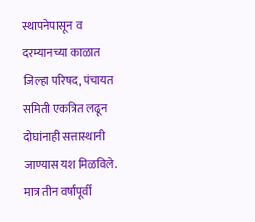स्थापनेपासून व दरम्यानच्या काळात जिल्हा परिषद, पंचायत समिती एकत्रित लढून दोघांनाही सत्तास्थानी जाण्यास यश मिळविले. मात्र तीन वर्षांपूर्वी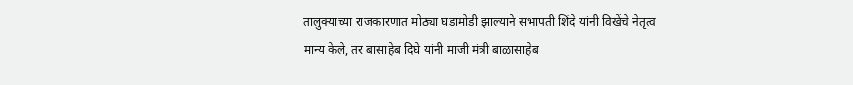तालुक्याच्या राजकारणात मोठ्या घडामोडी झाल्याने सभापती शिंदे यांनी विखेंचे नेतृत्व मान्य केले, तर बासाहेब दिघे यांनी माजी मंत्री बाळासाहेब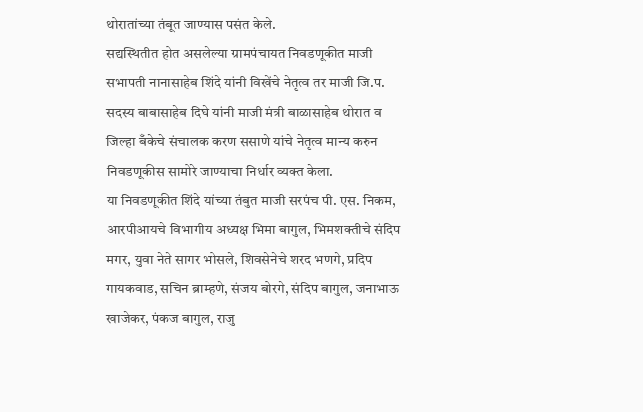थोरातांच्या तंबूत जाण्यास पसंत केले.
सद्यस्थितीत होत असलेल्या ग्रामपंचायत निवडणूकीत माजी सभापती नानासाहेब शिंदे यांनी विखेंचे नेतृत्व तर माजी जि.प. सदस्य बाबासाहेब दिघे यांनी माजी मंत्री बाळासाहेब थोरात व जिल्हा बँकेचे संचालक करण ससाणे यांचे नेतृत्व मान्य करुन निवडणूकीस सामोरे जाण्याचा निर्धार व्यक्त केला.
या निवडणूकीत शिंदे यांच्या तंबुत माजी सरपंच पी. एस. निकम, आरपीआयचे विभागीय अध्यक्ष भिमा बागुल, भिमशक्तीचे संदिप मगर, युवा नेते सागर भोसले, शिवसेनेचे शरद भणगे, प्रदिप गायकवाड, सचिन ब्राम्हणे, संजय बोरगे, संदिप बागुल, जनाभाऊ खाजेकर, पंकज बागुल, राजु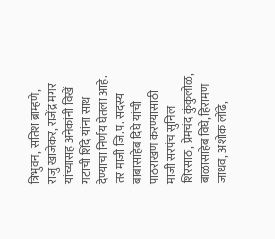त्रिभुवन, सतिश ब्राम्हणे, राजु खाजेकर, राजेंद्र मगर यांच्यासह अनेकांनी विखें गटाची शिंदे यांना साथ देण्याचा निर्णय घेतला आहे. तर माजी जि.प. सदस्य बाबासाहेब दिघे यांची पाठराखण करण्यासाठी माजी सरपंच सुनिल शिरसाठ, प्रेमचंद कुंकुलोळ, बाळासाहेब विघे, हिरामण जाधव, अशोक लोंढे,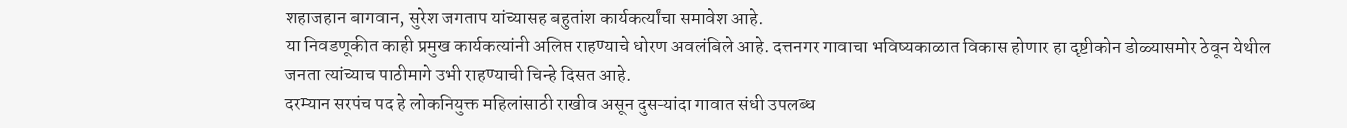शहाजहान बागवान, सुरेश जगताप यांच्यासह बहुतांश कार्यकर्त्यांचा समावेश आहे.
या निवडणूकीत काही प्रमुख कार्यकत्यांनी अलिप्त राहण्याचे धोरण अवलंबिले आहे. दत्तनगर गावाचा भविष्यकाळात विकास होणार हा दृष्टीकोन डोळ्यासमोर ठेवून येथील जनता त्यांच्याच पाठीमागे उभी राहण्याची चिन्हे दिसत आहे.
दरम्यान सरपंच पद हे लोकनियुक्त महिलांसाठी राखीव असून दुसऱ्यांदा गावात संधी उपलब्ध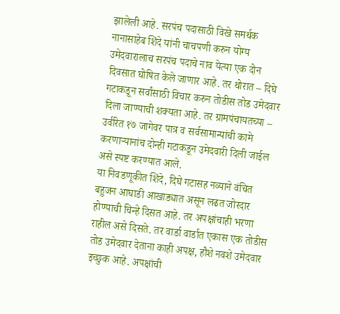झालेली आहे. सरपंच पदासाठी विखे समर्थक नानासाहेब शिंदे यांनी चाचपणी करुन योग्य उमेदवारालाच सरपंच पदाचे नाव येत्या एक दोन दिवसात घोषित केले जाणार आहे. तर थोरात – दिघे गटाकडून सर्वांसाठी विचार करुन तोडीस तोड उमेदवार दिला जाण्याची शक्यता आहे. तर ग्रामपंचायतच्या – उर्वरित १७ जागेवर पात्र व सर्वसामान्यांची कामे करणाऱ्यानांच दोन्ही गटाकडून उमेदवारी दिली जाईल असे स्पष्ट करण्यात आले.
या निवडणूकीत शिंदे, दिघे गटासह नव्याने वंचित बहुजन आघाडी आखाड्यात असून लढत जोरदार होण्याची चिन्हे दिसत आहे. तर अपक्षांचाही भरणा राहील असे दिसते. तर वार्डा वार्डात एकास एक तोडीस तोड उमेदवार देताना काही अपक्ष, हौशे नवशे उमेदवार इच्छुक आहे. अपक्षांची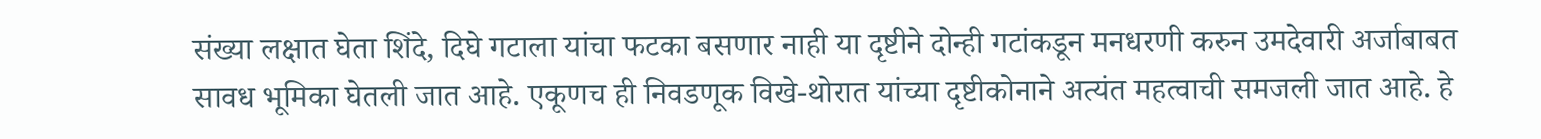संख्या लक्षात घेता शिंदे, दिघे गटाला यांचा फटका बसणार नाही या दृष्टीने दोन्ही गटांकडून मनधरणी करुन उमदेवारी अर्जाबाबत सावध भूमिका घेतली जात आहे. एकूणच ही निवडणूक विखे-थोरात यांच्या दृष्टीकोनाने अत्यंत महत्वाची समजली जात आहे. हे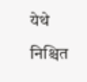येथे निश्चित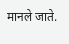मानले जाते.